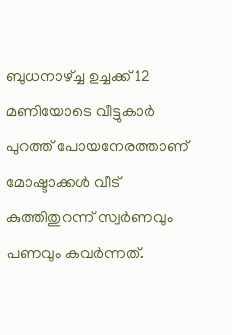ബുധനാഴ്ച്ച ഉച്ചക്ക് 12 മണിയോടെ വീട്ടുകാര്‍ പുറത്ത് പോയനേരത്താണ് മോഷ്ടാക്കള്‍ വീട് കുത്തിതുറന്ന് സ്വര്‍ണവും പണവും കവര്‍ന്നത്.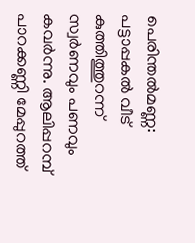പെരിന്തല്‍മണ്ണ: പട്ടാപ്പകല്‍ വീട് കുത്തിത്തുറന്ന് സ്വര്‍ണവും പണവും കവര്‍ന്നു. ആലിപ്പറമ്പ് പാറക്കണ്ണി മേപ്പുറത്ത്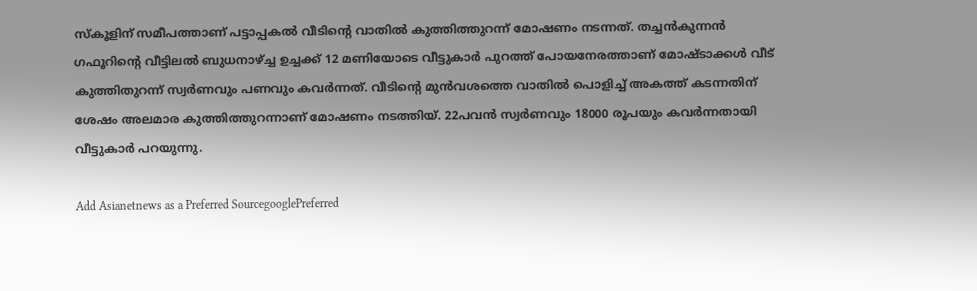സ്‌കൂളിന് സമീപത്താണ് പട്ടാപ്പകല്‍ വീടിന്റെ വാതില്‍ കുത്തിത്തുറന്ന് മോഷണം നടന്നത്. തച്ചന്‍കുന്നന്‍ ഗഫൂറിന്റെ വീട്ടിലല്‍ ബുധനാഴ്ച്ച ഉച്ചക്ക് 12 മണിയോടെ വീട്ടുകാര്‍ പുറത്ത് പോയനേരത്താണ് മോഷ്ടാക്കള്‍ വീട് കുത്തിതുറന്ന് സ്വര്‍ണവും പണവും കവര്‍ന്നത്. വീടിന്റെ മുന്‍വശത്തെ വാതില്‍ പൊളിച്ച് അകത്ത് കടന്നതിന് ശേഷം അലമാര കുത്തിത്തുറന്നാണ് മോഷണം നടത്തിയ്. 22പവന്‍ സ്വര്‍ണവും 18000 രൂപയും കവര്‍ന്നതായി വീട്ടുകാര്‍ പറയുന്നു.

Add Asianetnews as a Preferred SourcegooglePreferred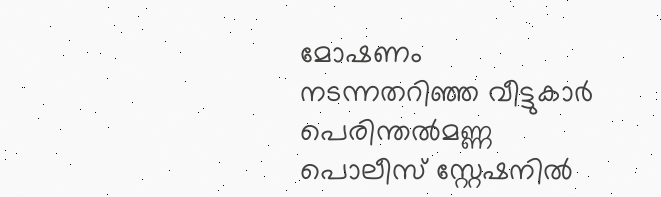മോഷണം നടന്നതറിഞ്ഞ വീട്ടുകാര്‍ പെരിന്തല്‍മണ്ണ പൊലീസ് സ്റ്റേഷനില്‍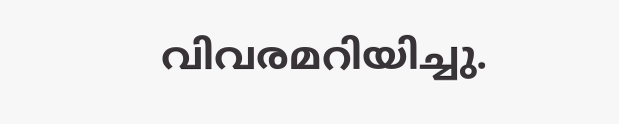വിവരമറിയിച്ചു.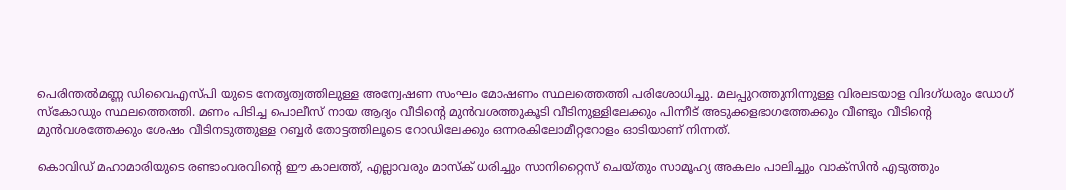പെരിന്തല്‍മണ്ണ ഡിവൈഎസ്പി യുടെ നേതൃത്വത്തിലുള്ള അന്വേഷണ സംഘം മോഷണം സ്ഥലത്തെത്തി പരിശോധിച്ചു. മലപ്പുറത്തുനിന്നുള്ള വിരലടയാള വിദഗ്ധരും ഡോഗ് സ്‌കോഡും സ്ഥലത്തെത്തി. മണം പിടിച്ച പൊലീസ് നായ ആദ്യം വീടിന്റെ മുന്‍വശത്തുകൂടി വീടിനുള്ളിലേക്കും പിന്നീട് അടുക്കളഭാഗത്തേക്കും വീണ്ടും വീടിന്റെ മുന്‍വശത്തേക്കും ശേഷം വീടിനടുത്തുള്ള റബ്ബര്‍ തോട്ടത്തിലൂടെ റോഡിലേക്കും ഒന്നരകിലോമീറ്ററോളം ഓടിയാണ് നിന്നത്.

കൊവിഡ് മഹാമാരിയുടെ രണ്ടാംവരവിന്റെ ഈ കാലത്ത്, എല്ലാവരും മാസ്‌ക് ധരിച്ചും സാനിറ്റൈസ് ചെയ്തും സാമൂഹ്യ അകലം പാലിച്ചും വാക്‌സിന്‍ എടുത്തും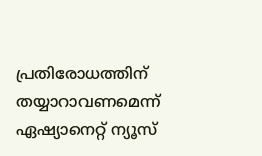പ്രതിരോധത്തിന് തയ്യാറാവണമെന്ന് ഏഷ്യാനെറ്റ് ന്യൂസ്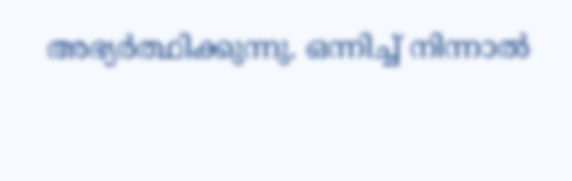അഭ്യര്‍ത്ഥിക്കുന്നു. ഒന്നിച്ച് നിന്നാല്‍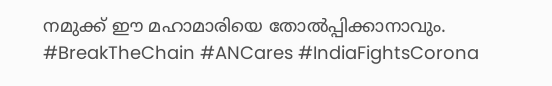നമുക്ക് ഈ മഹാമാരിയെ തോല്‍പ്പിക്കാനാവും. #BreakTheChain #ANCares #IndiaFightsCorona